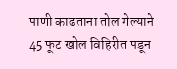पाणी काढताना तोल गेल्याने 45 फूट खोल विहिरीत पडून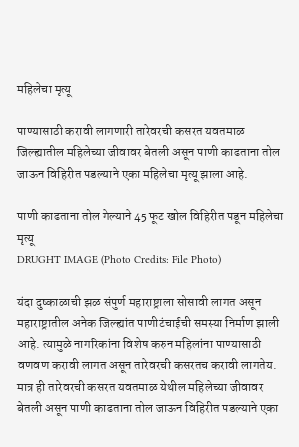महिलेचा मृत्यू

पाण्यासाठी करावी लागणारी तारेवरची कसरत यवतमाळ जिल्ह्यातील महिलेच्या जीवावर बेतली असून पाणी काढताना तोल जाऊन विहिरीत पडल्याने एका महिलेचा मृत्यू झाला आहे.

पाणी काढताना तोल गेल्याने 45 फूट खोल विहिरीत पडून महिलेचा मृत्यू
DRUGHT IMAGE (Photo Credits: File Photo)

यंदा दुष्काळाची झळ संपुर्ण महाराष्ट्राला सोसावी लागत असून महाराष्ट्रातील अनेक जिल्ह्यांत पाणीटंचाईची समस्या निर्माण झाली आहे. त्यामुळे नागरिकांना विशेष करुन महिलांना पाण्यासाठी वणवण करावी लागत असून तारेवरची कसरतच करावी लागतेय. मात्र ही तारेवरची कसरत यवतमाळ येथील महिलेच्या जीवावर बेतली असून पाणी काढताना तोल जाऊन विहिरीत पडल्याने एका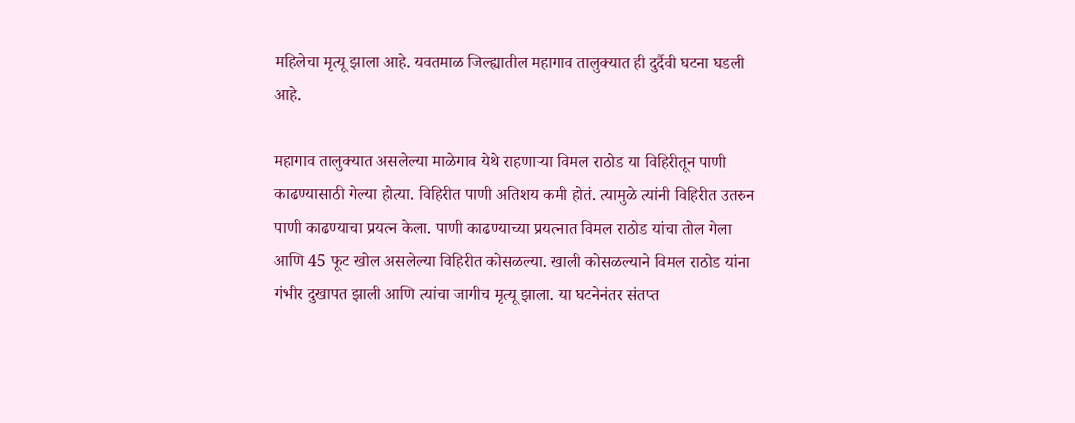महिलेचा मृत्यू झाला आहे. यवतमाळ जिल्ह्यातील महागाव तालुक्यात ही दुर्दैवी घटना घडली आहे.

महागाव तालुक्यात असलेल्या माळेगाव येथे राहणाऱ्या विमल राठोड या विहिरीतून पाणी काढण्यासाठी गेल्या होत्या. विहिरीत पाणी अतिशय कमी होतं. त्यामुळे त्यांनी विहिरीत उतरुन पाणी काढण्याचा प्रयत्न केला. पाणी काढण्याच्या प्रयत्नात विमल राठोड यांचा तोल गेला आणि 45 फूट खोल असलेल्या विहिरीत कोसळल्या. खाली कोसळल्याने विमल राठोड यांना गंभीर दुखापत झाली आणि त्यांचा जागीच मृत्यू झाला. या घटनेनंतर संतप्त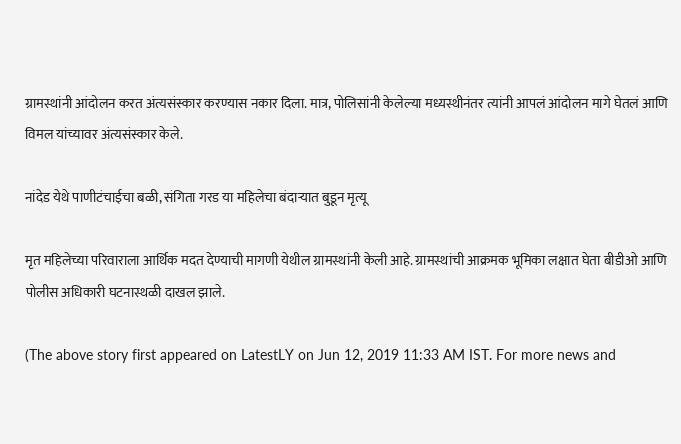ग्रामस्थांनी आंदोलन करत अंत्यसंस्कार करण्यास नकार दिला. मात्र, पोलिसांनी केलेल्या मध्यस्थीनंतर त्यांनी आपलं आंदोलन मागे घेतलं आणि विमल यांच्यावर अंत्यसंस्कार केले.

नांदेड येथे पाणीटंचाईचा बळी, संगिता गरड या महिलेचा बंदाऱ्यात बुडून मृत्यू

मृत महिलेच्या परिवाराला आर्थिक मदत देण्याची मागणी येथील ग्रामस्थांनी केली आहे. ग्रामस्थांची आक्रमक भूमिका लक्षात घेता बीडीओ आणि पोलीस अधिकारी घटनास्थळी दाखल झाले.

(The above story first appeared on LatestLY on Jun 12, 2019 11:33 AM IST. For more news and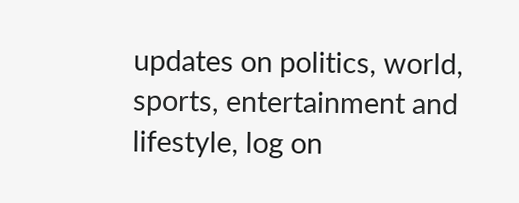updates on politics, world, sports, entertainment and lifestyle, log on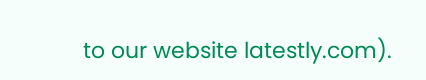to our website latestly.com).